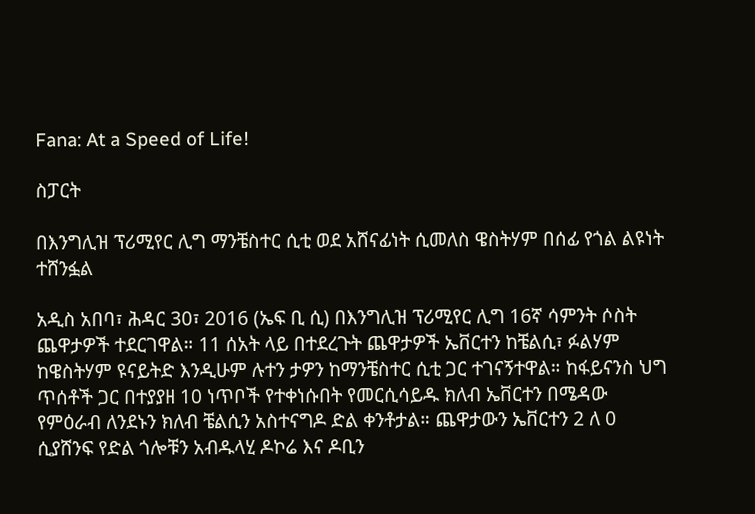Fana: At a Speed of Life!

ስፓርት

በእንግሊዝ ፕሪሚየር ሊግ ማንቼስተር ሲቲ ወደ አሸናፊነት ሲመለስ ዌስትሃም በሰፊ የጎል ልዩነት ተሸንፏል

አዲስ አበባ፣ ሕዳር 30፣ 2016 (ኤፍ ቢ ሲ) በእንግሊዝ ፕሪሚየር ሊግ 16ኛ ሳምንት ሶስት ጨዋታዎች ተደርገዋል። 11 ሰአት ላይ በተደረጉት ጨዋታዎች ኤቨርተን ከቼልሲ፣ ፉልሃም ከዌስትሃም ዩናይትድ እንዲሁም ሉተን ታዎን ከማንቼስተር ሲቲ ጋር ተገናኝተዋል። ከፋይናንስ ህግ ጥሰቶች ጋር በተያያዘ 10 ነጥቦች የተቀነሱበት የመርሲሳይዱ ክለብ ኤቨርተን በሜዳው የምዕራብ ለንደኑን ክለብ ቼልሲን አስተናግዶ ድል ቀንቶታል። ጨዋታውን ኤቨርተን 2 ለ 0 ሲያሸንፍ የድል ጎሎቹን አብዱላሂ ዶኮሬ እና ዶቢን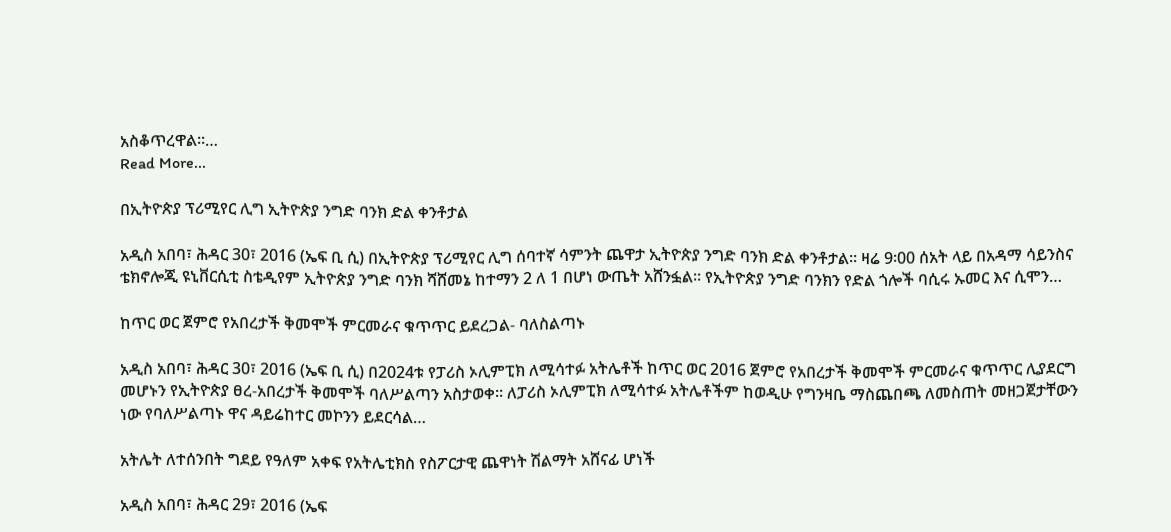አስቆጥረዋል።…
Read More...

በኢትዮጵያ ፕሪሚየር ሊግ ኢትዮጵያ ንግድ ባንክ ድል ቀንቶታል

አዲስ አበባ፣ ሕዳር 30፣ 2016 (ኤፍ ቢ ሲ) በኢትዮጵያ ፕሪሚየር ሊግ ሰባተኛ ሳምንት ጨዋታ ኢትዮጵያ ንግድ ባንክ ድል ቀንቶታል፡፡ ዛሬ 9፡00 ሰአት ላይ በአዳማ ሳይንስና ቴክኖሎጂ ዩኒቨርሲቲ ስቴዲየም ኢትዮጵያ ንግድ ባንክ ሻሸመኔ ከተማን 2 ለ 1 በሆነ ውጤት አሸንፏል፡፡ የኢትዮጵያ ንግድ ባንክን የድል ጎሎች ባሲሩ ኡመር እና ሲሞን…

ከጥር ወር ጀምሮ የአበረታች ቅመሞች ምርመራና ቁጥጥር ይደረጋል- ባለስልጣኑ

አዲስ አበባ፣ ሕዳር 30፣ 2016 (ኤፍ ቢ ሲ) በ2024ቱ የፓሪስ ኦሊምፒክ ለሚሳተፉ አትሌቶች ከጥር ወር 2016 ጀምሮ የአበረታች ቅመሞች ምርመራና ቁጥጥር ሊያደርግ መሆኑን የኢትዮጵያ ፀረ-አበረታች ቅመሞች ባለሥልጣን አስታወቀ። ለፓሪስ ኦሊምፒክ ለሚሳተፉ አትሌቶችም ከወዲሁ የግንዛቤ ማስጨበጫ ለመስጠት መዘጋጀታቸውን ነው የባለሥልጣኑ ዋና ዳይሬከተር መኮንን ይደርሳል…

አትሌት ለተሰንበት ግደይ የዓለም አቀፍ የአትሌቲክስ የስፖርታዊ ጨዋነት ሽልማት አሸናፊ ሆነች

አዲስ አበባ፣ ሕዳር 29፣ 2016 (ኤፍ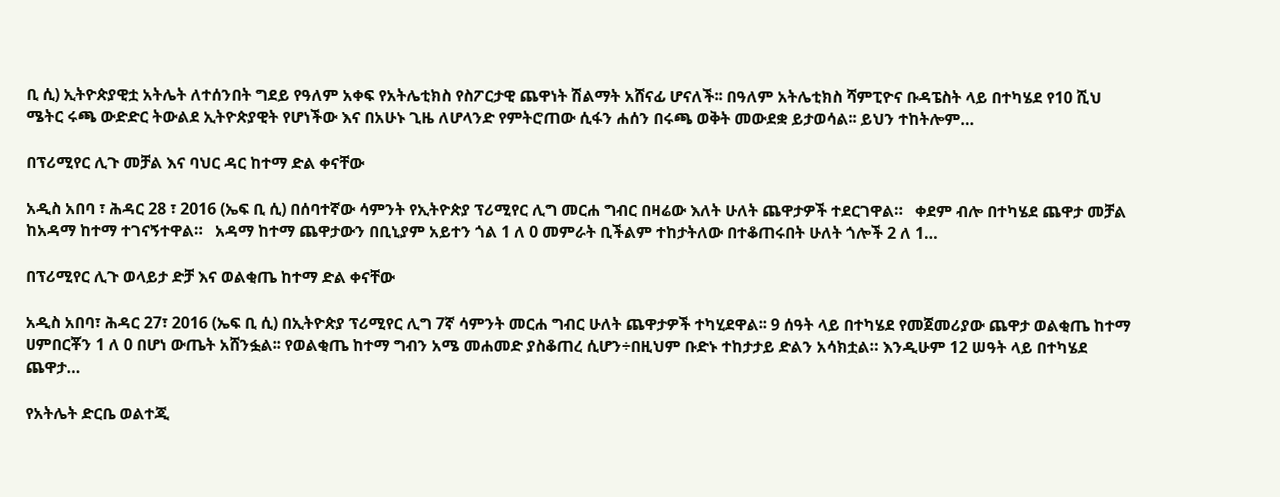ቢ ሲ) ኢትዮጵያዊቷ አትሌት ለተሰንበት ግደይ የዓለም አቀፍ የአትሌቲክስ የስፖርታዊ ጨዋነት ሽልማት አሸናፊ ሆናለች፡፡ በዓለም አትሌቲክስ ሻምፒዮና ቡዳፔስት ላይ በተካሄደ የ10 ሺህ ሜትር ሩጫ ውድድር ትውልደ ኢትዮጵያዊት የሆነችው እና በአሁኑ ጊዜ ለሆላንድ የምትሮጠው ሲፋን ሐሰን በሩጫ ወቅት መውደቋ ይታወሳል፡፡ ይህን ተከትሎም…

በፕሪሚየር ሊጉ መቻል እና ባህር ዳር ከተማ ድል ቀናቸው

አዲስ አበባ ፣ ሕዳር 28 ፣ 2016 (ኤፍ ቢ ሲ) በሰባተኛው ሳምንት የኢትዮጵያ ፕሪሚየር ሊግ መርሐ ግብር በዛሬው እለት ሁለት ጨዋታዎች ተደርገዋል።   ቀደም ብሎ በተካሄደ ጨዋታ መቻል ከአዳማ ከተማ ተገናኝተዋል።   አዳማ ከተማ ጨዋታውን በቢኒያም አይተን ጎል 1 ለ 0 መምራት ቢችልም ተከታትለው በተቆጠሩበት ሁለት ጎሎች 2 ለ 1…

በፕሪሚየር ሊጉ ወላይታ ድቻ እና ወልቂጤ ከተማ ድል ቀናቸው

አዲስ አበባ፣ ሕዳር 27፣ 2016 (ኤፍ ቢ ሲ) በኢትዮጵያ ፕሪሚየር ሊግ 7ኛ ሳምንት መርሐ ግብር ሁለት ጨዋታዎች ተካሂደዋል፡፡ 9 ሰዓት ላይ በተካሄደ የመጀመሪያው ጨዋታ ወልቂጤ ከተማ ሀምበርቾን 1 ለ 0 በሆነ ውጤት አሸንፏል፡፡ የወልቂጤ ከተማ ግብን አሜ መሐመድ ያስቆጠረ ሲሆን÷በዚህም ቡድኑ ተከታታይ ድልን አሳክቷል። እንዲሁም 12 ሠዓት ላይ በተካሄደ ጨዋታ…

የአትሌት ድርቤ ወልተጂ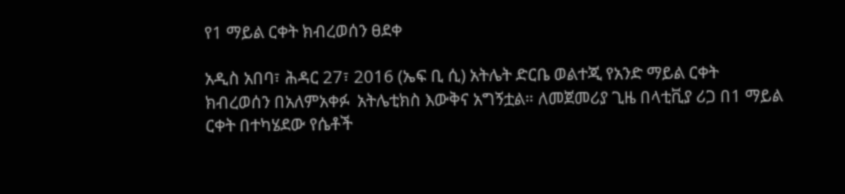የ1 ማይል ርቀት ክብረወሰን ፀደቀ

አዲስ አበባ፣ ሕዳር 27፣ 2016 (ኤፍ ቢ ሲ) አትሌት ድርቤ ወልተጂ የአንድ ማይል ርቀት ክብረወሰን በአለምአቀፉ  አትሌቲክስ እውቅና አግኝቷል። ለመጀመሪያ ጊዜ በላቲቪያ ሪጋ በ1 ማይል ርቀት በተካሄደው የሴቶች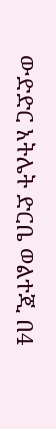ውድድር አትሌት ድርቤ ወልተጂ በ4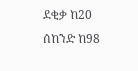ደቂቃ ከ20 ሰከንድ ከ98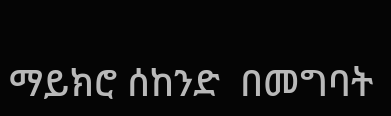ማይክሮ ሰከንድ  በመግባት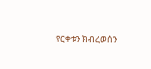የርቀቱን ክብረወሰን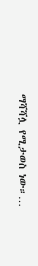ማሻሻሏ የሚታወስ ነው።…